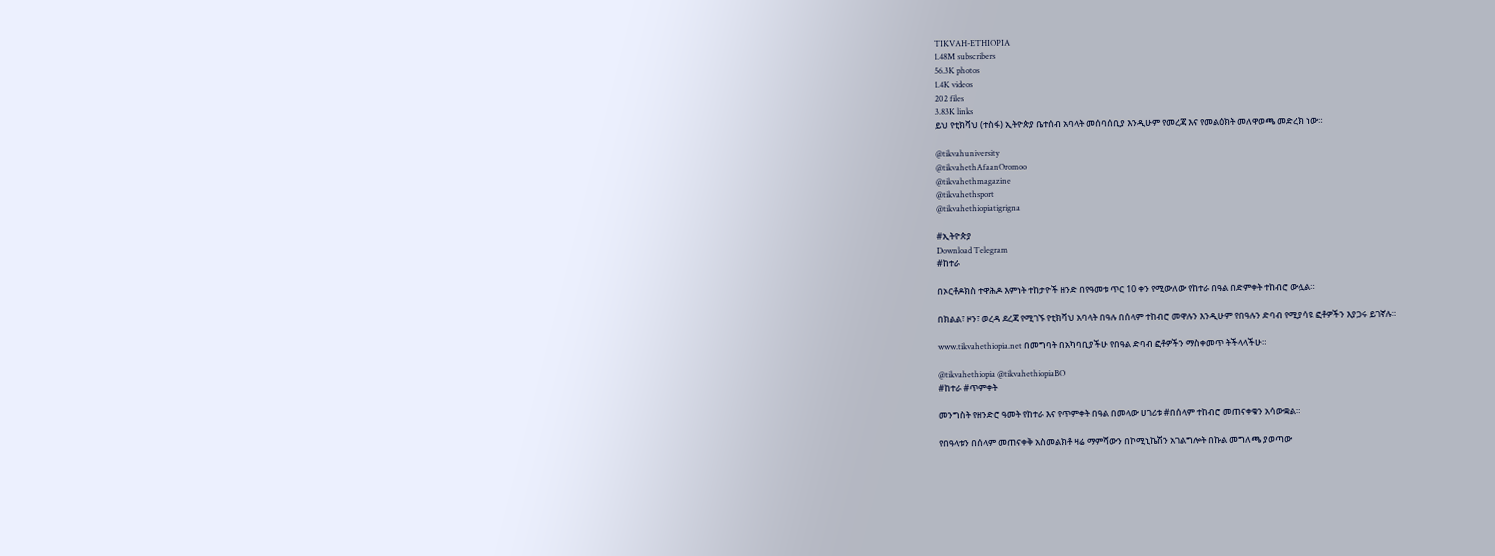TIKVAH-ETHIOPIA
1.48M subscribers
56.3K photos
1.4K videos
202 files
3.83K links
ይህ የቲክቫህ (ተስፋ) ኢትዮጵያ ቤተሰብ አባላት መሰባሰቢያ እንዲሁም የመረጃ እና የመልዕክት መለዋወጫ መድረክ ነው።

@tikvahuniversity
@tikvahethAfaanOromoo
@tikvahethmagazine
@tikvahethsport
@tikvahethiopiatigrigna

#ኢትዮጵያ
Download Telegram
#ከተራ

በኦርቶዶክስ ተዋሕዶ እምነት ተከታዮች ዘንድ በየዓመቱ ጥር 10 ቀን የሚውለው የከተራ በዓል በድምቀት ተከብሮ ውሏል።

በክልል፣ ዞን፣ ወረዳ ደረጃ የሚገኙ የቲክቫህ አባላት በዓሉ በሰላም ተከብሮ መዋሉን እንዲሁም የበዓሉን ድባብ የሚያሳዩ ፎቶዎችን እያጋሩ ይገኛሉ።

www.tikvahethiopia.net በመግባት በአካባቢያችሁ የበዓል ድባብ ፎቶዎችን ማስቀመጥ ትችላላችሁ።

@tikvahethiopia @tikvahethiopiaBO
#ከተራ #ጥምቀት

መንግስት የዘንድሮ ዓመት የከተራ እና የጥምቀት በዓል በመላው ሀገሪቱ #በሰላም ተከብሮ መጠናቀቁን አሳውቋል።

የበዓላቱን በሰላም መጠናቀቅ አስመልክቶ ዛሬ ማምሻውን በኮሚኒኬሽን አገልግሎት በኩል መግለጫ ያወጣው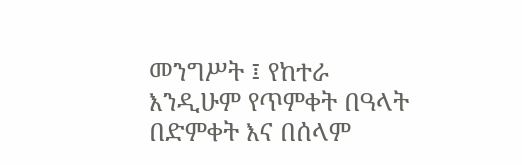መንግሥት ፤ የከተራ እንዲሁም የጥምቀት በዓላት በድምቀት እና በሰላም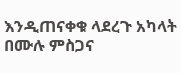እንዲጠናቀቁ ላደረጉ አካላት በሙሉ ምስጋና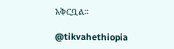አቅርቧል።

@tikvahethiopia